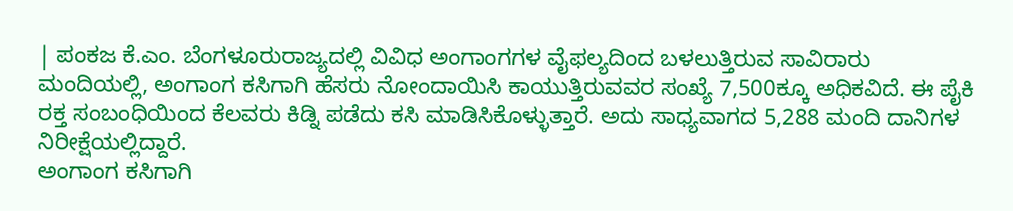| ಪಂಕಜ ಕೆ.ಎಂ. ಬೆಂಗಳೂರುರಾಜ್ಯದಲ್ಲಿ ವಿವಿಧ ಅಂಗಾಂಗಗಳ ವೈಫಲ್ಯದಿಂದ ಬಳಲುತ್ತಿರುವ ಸಾವಿರಾರು ಮಂದಿಯಲ್ಲಿ, ಅಂಗಾಂಗ ಕಸಿಗಾಗಿ ಹೆಸರು ನೋಂದಾಯಿಸಿ ಕಾಯುತ್ತಿರುವವರ ಸಂಖ್ಯೆ 7,500ಕ್ಕೂ ಅಧಿಕವಿದೆ. ಈ ಪೈಕಿ ರಕ್ತ ಸಂಬಂಧಿಯಿಂದ ಕೆಲವರು ಕಿಡ್ನಿ ಪಡೆದು ಕಸಿ ಮಾಡಿಸಿಕೊಳ್ಳುತ್ತಾರೆ. ಅದು ಸಾಧ್ಯವಾಗದ 5,288 ಮಂದಿ ದಾನಿಗಳ ನಿರೀಕ್ಷೆಯಲ್ಲಿದ್ದಾರೆ.
ಅಂಗಾಂಗ ಕಸಿಗಾಗಿ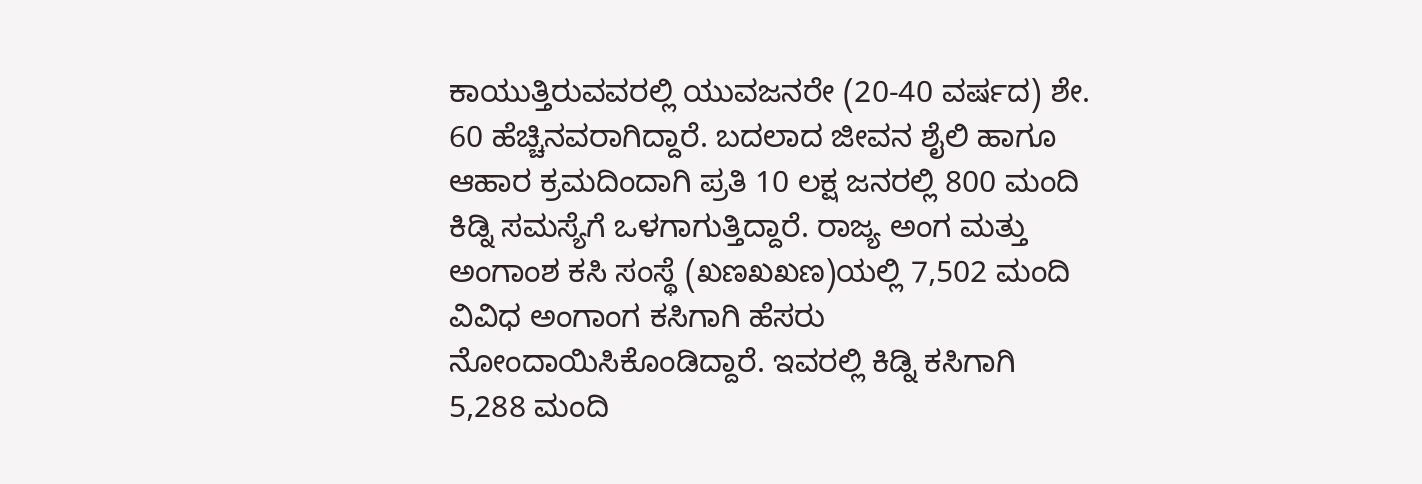ಕಾಯುತ್ತಿರುವವರಲ್ಲಿ ಯುವಜನರೇ (20-40 ವರ್ಷದ) ಶೇ. 60 ಹೆಚ್ಚಿನವರಾಗಿದ್ದಾರೆ. ಬದಲಾದ ಜೀವನ ಶೈಲಿ ಹಾಗೂ ಆಹಾರ ಕ್ರಮದಿಂದಾಗಿ ಪ್ರತಿ 10 ಲಕ್ಷ ಜನರಲ್ಲಿ 800 ಮಂದಿ ಕಿಡ್ನಿ ಸಮಸ್ಯೆಗೆ ಒಳಗಾಗುತ್ತಿದ್ದಾರೆ. ರಾಜ್ಯ ಅಂಗ ಮತ್ತು ಅಂಗಾಂಶ ಕಸಿ ಸಂಸ್ಥೆ (ಖಣಖಖಣ)ಯಲ್ಲಿ 7,502 ಮಂದಿ ವಿವಿಧ ಅಂಗಾಂಗ ಕಸಿಗಾಗಿ ಹೆಸರು ನೋಂದಾಯಿಸಿಕೊಂಡಿದ್ದಾರೆ. ಇವರಲ್ಲಿ ಕಿಡ್ನಿ ಕಸಿಗಾಗಿ 5,288 ಮಂದಿ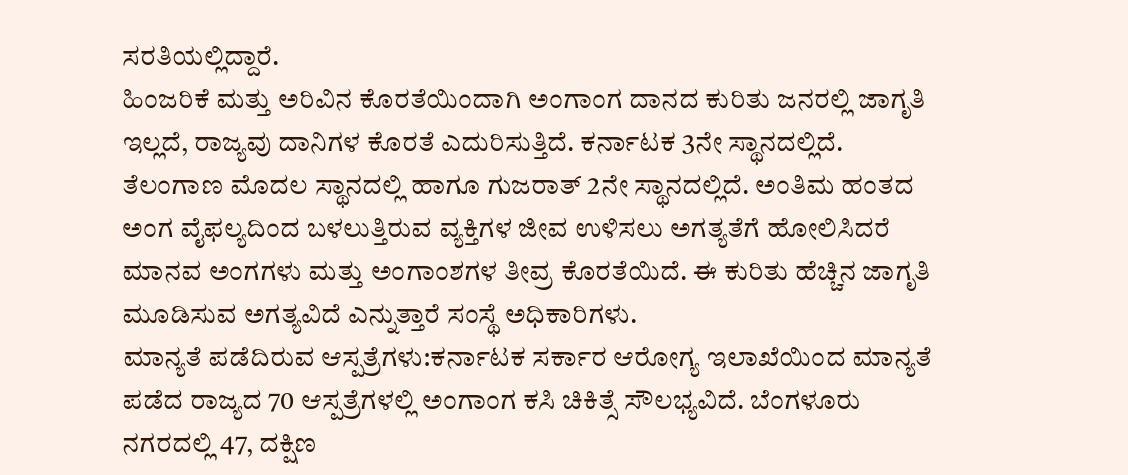ಸರತಿಯಲ್ಲಿದ್ದಾರೆ.
ಹಿಂಜರಿಕೆ ಮತ್ತು ಅರಿವಿನ ಕೊರತೆಯಿಂದಾಗಿ ಅಂಗಾಂಗ ದಾನದ ಕುರಿತು ಜನರಲ್ಲಿ ಜಾಗೃತಿ ಇಲ್ಲದೆ, ರಾಜ್ಯವು ದಾನಿಗಳ ಕೊರತೆ ಎದುರಿಸುತ್ತಿದೆ. ಕರ್ನಾಟಕ 3ನೇ ಸ್ಥಾನದಲ್ಲಿದೆ. ತೆಲಂಗಾಣ ಮೊದಲ ಸ್ಥಾನದಲ್ಲಿ ಹಾಗೂ ಗುಜರಾತ್ 2ನೇ ಸ್ಥಾನದಲ್ಲಿದೆ. ಅಂತಿಮ ಹಂತದ ಅಂಗ ವೈಫಲ್ಯದಿಂದ ಬಳಲುತ್ತಿರುವ ವ್ಯಕ್ತಿಗಳ ಜೀವ ಉಳಿಸಲು ಅಗತ್ಯತೆಗೆ ಹೋಲಿಸಿದರೆ ಮಾನವ ಅಂಗಗಳು ಮತ್ತು ಅಂಗಾಂಶಗಳ ತೀವ್ರ ಕೊರತೆಯಿದೆ. ಈ ಕುರಿತು ಹೆಚ್ಚಿನ ಜಾಗೃತಿ ಮೂಡಿಸುವ ಅಗತ್ಯವಿದೆ ಎನ್ನುತ್ತಾರೆ ಸಂಸ್ಥೆ ಅಧಿಕಾರಿಗಳು.
ಮಾನ್ಯತೆ ಪಡೆದಿರುವ ಆಸ್ಪತ್ರೆಗಳು:ಕರ್ನಾಟಕ ಸರ್ಕಾರ ಆರೋಗ್ಯ ಇಲಾಖೆಯಿಂದ ಮಾನ್ಯತೆ ಪಡೆದ ರಾಜ್ಯದ 70 ಆಸ್ಪತ್ರೆಗಳಲ್ಲಿ ಅಂಗಾಂಗ ಕಸಿ ಚಿಕಿತ್ಸೆ ಸೌಲಭ್ಯವಿದೆ. ಬೆಂಗಳೂರು ನಗರದಲ್ಲಿ 47, ದಕ್ಷಿಣ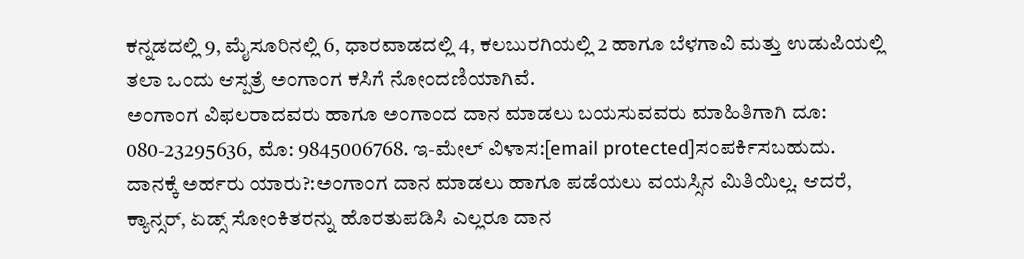ಕನ್ನಡದಲ್ಲಿ 9, ಮೈಸೂರಿನಲ್ಲಿ 6, ಧಾರವಾಡದಲ್ಲಿ 4, ಕಲಬುರಗಿಯಲ್ಲಿ 2 ಹಾಗೂ ಬೆಳಗಾವಿ ಮತ್ತು ಉಡುಪಿಯಲ್ಲಿ ತಲಾ ಒಂದು ಆಸ್ಪತ್ರೆ ಅಂಗಾಂಗ ಕಸಿಗೆ ನೋಂದಣಿಯಾಗಿವೆ.
ಅಂಗಾಂಗ ವಿಫಲರಾದವರು ಹಾಗೂ ಅಂಗಾಂದ ದಾನ ಮಾಡಲು ಬಯಸುವವರು ಮಾಹಿತಿಗಾಗಿ ದೂ: 080-23295636, ಮೊ: 9845006768. ಇ-ಮೇಲ್ ವಿಳಾಸ:[email protected]ಸಂಪರ್ಕಿಸಬಹುದು.
ದಾನಕ್ಕೆ ಅರ್ಹರು ಯಾರು?:ಅಂಗಾಂಗ ದಾನ ಮಾಡಲು ಹಾಗೂ ಪಡೆಯಲು ವಯಸ್ಸಿನ ಮಿತಿಯಿಲ್ಲ. ಆದರೆ, ಕ್ಯಾನ್ಸರ್, ಏಡ್ಸ್ ಸೋಂಕಿತರನ್ನು ಹೊರತುಪಡಿಸಿ ಎಲ್ಲರೂ ದಾನ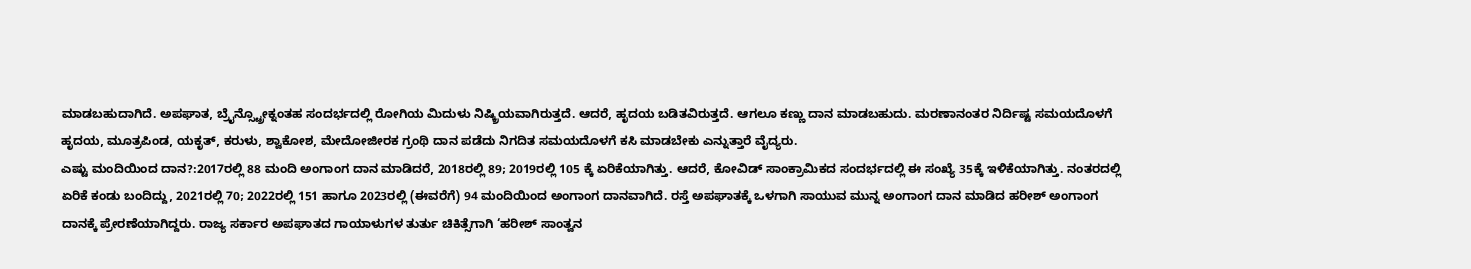ಮಾಡಬಹುದಾಗಿದೆ. ಅಪಘಾತ, ಬ್ರೖೆನ್ಸ್ಟ್ರೋಕ್ನಂತಹ ಸಂದರ್ಭದಲ್ಲಿ ರೋಗಿಯ ಮಿದುಳು ನಿಷ್ಕ್ರಿಯವಾಗಿರುತ್ತದೆ. ಆದರೆ, ಹೃದಯ ಬಡಿತವಿರುತ್ತದೆ. ಆಗಲೂ ಕಣ್ಣು ದಾನ ಮಾಡಬಹುದು. ಮರಣಾನಂತರ ನಿರ್ದಿಷ್ಟ ಸಮಯದೊಳಗೆ ಹೃದಯ, ಮೂತ್ರಪಿಂಡ, ಯಕೃತ್, ಕರುಳು, ಶ್ವಾಕೋಶ, ಮೇದೋಜೀರಕ ಗ್ರಂಥಿ ದಾನ ಪಡೆದು ನಿಗದಿತ ಸಮಯದೊಳಗೆ ಕಸಿ ಮಾಡಬೇಕು ಎನ್ನುತ್ತಾರೆ ವೈದ್ಯರು.
ಎಷ್ಟು ಮಂದಿಯಿಂದ ದಾನ?:2017ರಲ್ಲಿ 88 ಮಂದಿ ಅಂಗಾಂಗ ದಾನ ಮಾಡಿದರೆ, 2018ರಲ್ಲಿ 89; 2019ರಲ್ಲಿ 105 ಕ್ಕೆ ಏರಿಕೆಯಾಗಿತ್ತು. ಆದರೆ, ಕೋವಿಡ್ ಸಾಂಕ್ರಾಮಿಕದ ಸಂದರ್ಭದಲ್ಲಿ ಈ ಸಂಖ್ಯೆ 35ಕ್ಕೆ ಇಳಿಕೆಯಾಗಿತ್ತು. ನಂತರದಲ್ಲಿ ಏರಿಕೆ ಕಂಡು ಬಂದಿದ್ದು, 2021ರಲ್ಲಿ 70; 2022ರಲ್ಲಿ 151 ಹಾಗೂ 2023ರಲ್ಲಿ (ಈವರೆಗೆ) 94 ಮಂದಿಯಿಂದ ಅಂಗಾಂಗ ದಾನವಾಗಿದೆ. ರಸ್ತೆ ಅಪಘಾತಕ್ಕೆ ಒಳಗಾಗಿ ಸಾಯುವ ಮುನ್ನ ಅಂಗಾಂಗ ದಾನ ಮಾಡಿದ ಹರೀಶ್ ಅಂಗಾಂಗ ದಾನಕ್ಕೆ ಪ್ರೇರಣೆಯಾಗಿದ್ದರು. ರಾಜ್ಯ ಸರ್ಕಾರ ಅಪಘಾತದ ಗಾಯಾಳುಗಳ ತುರ್ತು ಚಿಕಿತ್ಸೆಗಾಗಿ ‘ಹರೀಶ್ ಸಾಂತ್ವನ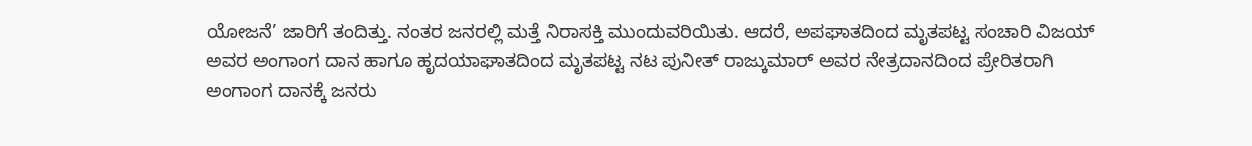ಯೋಜನೆ’ ಜಾರಿಗೆ ತಂದಿತ್ತು. ನಂತರ ಜನರಲ್ಲಿ ಮತ್ತೆ ನಿರಾಸಕ್ತಿ ಮುಂದುವರಿಯಿತು. ಆದರೆ, ಅಪಘಾತದಿಂದ ಮೃತಪಟ್ಟ ಸಂಚಾರಿ ವಿಜಯ್ ಅವರ ಅಂಗಾಂಗ ದಾನ ಹಾಗೂ ಹೃದಯಾಘಾತದಿಂದ ಮೃತಪಟ್ಟ ನಟ ಪುನೀತ್ ರಾಜ್ಕುಮಾರ್ ಅವರ ನೇತ್ರದಾನದಿಂದ ಪ್ರೇರಿತರಾಗಿ ಅಂಗಾಂಗ ದಾನಕ್ಕೆ ಜನರು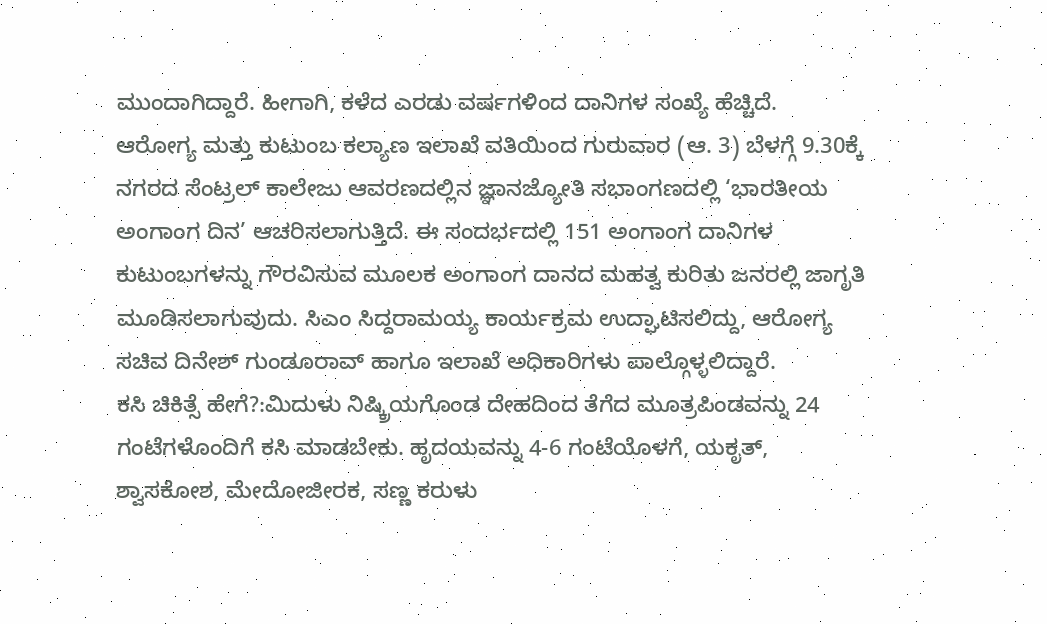ಮುಂದಾಗಿದ್ದಾರೆ. ಹೀಗಾಗಿ, ಕಳೆದ ಎರಡು ವರ್ಷಗಳಿಂದ ದಾನಿಗಳ ಸಂಖ್ಯೆ ಹೆಚ್ಚಿದೆ.
ಆರೋಗ್ಯ ಮತ್ತು ಕುಟುಂಬ ಕಲ್ಯಾಣ ಇಲಾಖೆ ವತಿಯಿಂದ ಗುರುವಾರ (ಆ. 3) ಬೆಳಗ್ಗೆ 9.30ಕ್ಕೆ ನಗರದ ಸೆಂಟ್ರಲ್ ಕಾಲೇಜು ಆವರಣದಲ್ಲಿನ ಜ್ಞಾನಜ್ಯೋತಿ ಸಭಾಂಗಣದಲ್ಲಿ ‘ಭಾರತೀಯ ಅಂಗಾಂಗ ದಿನ’ ಆಚರಿಸಲಾಗುತ್ತಿದೆ. ಈ ಸಂದರ್ಭದಲ್ಲಿ 151 ಅಂಗಾಂಗ ದಾನಿಗಳ ಕುಟುಂಬಗಳನ್ನು ಗೌರವಿಸುವ ಮೂಲಕ ಅಂಗಾಂಗ ದಾನದ ಮಹತ್ವ ಕುರಿತು ಜನರಲ್ಲಿ ಜಾಗೃತಿ ಮೂಡಿಸಲಾಗುವುದು. ಸಿಎಂ ಸಿದ್ದರಾಮಯ್ಯ ಕಾರ್ಯಕ್ರಮ ಉದ್ಘಾಟಿಸಲಿದ್ದು, ಆರೋಗ್ಯ ಸಚಿವ ದಿನೇಶ್ ಗುಂಡೂರಾವ್ ಹಾಗೂ ಇಲಾಖೆ ಅಧಿಕಾರಿಗಳು ಪಾಲ್ಗೊಳ್ಳಲಿದ್ದಾರೆ.
ಕಸಿ ಚಿಕಿತ್ಸೆ ಹೇಗೆ?:ಮಿದುಳು ನಿಷ್ಕ್ರಿಯಗೊಂಡ ದೇಹದಿಂದ ತೆಗೆದ ಮೂತ್ರಪಿಂಡವನ್ನು 24 ಗಂಟೆಗಳೊಂದಿಗೆ ಕಸಿ ಮಾಡಬೇಕು. ಹೃದಯವನ್ನು 4-6 ಗಂಟೆಯೊಳಗೆ, ಯಕೃತ್, ಶ್ವಾಸಕೋಶ, ಮೇದೋಜೀರಕ, ಸಣ್ಣ ಕರುಳು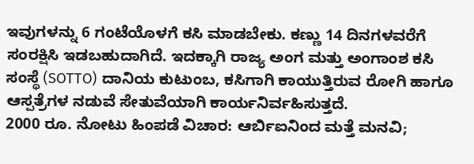ಇವುಗಳನ್ನು 6 ಗಂಟೆಯೊಳಗೆ ಕಸಿ ಮಾಡಬೇಕು. ಕಣ್ಣು 14 ದಿನಗಳವರೆಗೆ ಸಂರಕ್ಷಿಸಿ ಇಡಬಹುದಾಗಿದೆ. ಇದಕ್ಕಾಗಿ ರಾಜ್ಯ ಅಂಗ ಮತ್ತು ಅಂಗಾಂಶ ಕಸಿ ಸಂಸ್ಥೆ (SOTTO) ದಾನಿಯ ಕುಟುಂಬ, ಕಸಿಗಾಗಿ ಕಾಯುತ್ತಿರುವ ರೋಗಿ ಹಾಗೂ ಆಸ್ಪತ್ರೆಗಳ ನಡುವೆ ಸೇತುವೆಯಾಗಿ ಕಾರ್ಯನಿರ್ವಹಿಸುತ್ತದೆ.
2000 ರೂ. ನೋಟು ಹಿಂಪಡೆ ವಿಚಾರ: ಆರ್ಬಿಐನಿಂದ ಮತ್ತೆ ಮನವಿ;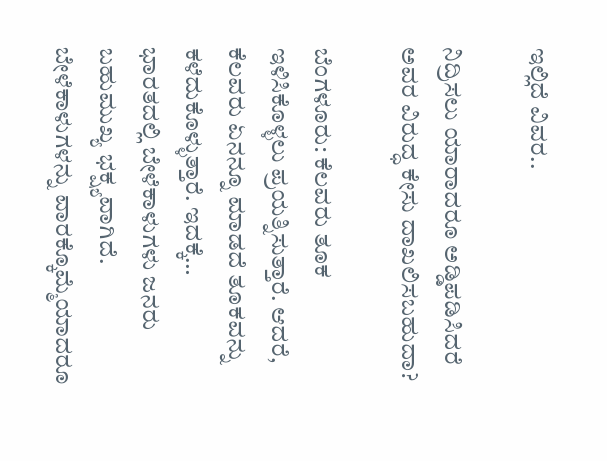ಇಲ್ಲಿದೆ ವಿವರ..

ನಿದ್ರಿಸಲು ಯಾರಾದರೂ ಅಡ್ಡಿಪಡಿಸಿದರೆ ಅವರ ವಿರುದ್ಧ ಕೇಸು ದಾಖಲಿಸಬಹುದಾ?

ಬೆಂಗಳೂರು: ಕೆಲವರು ತೂಕ ಇಳಿಸಿಕೊಳ್ಳಲು ಪ್ರಯತ್ನಿಸುತ್ತಾರೆ. ಆದರೆ, ಕೆಲವರು ಏನನ್ನೂ ಮಾಡದೆ ತೂಕವನ್ನು ಕಳೆದುಕೊಳ್ಳುತ್ತಾರೆ. ಇದಕ್ಕೆ…
ಭಾರತದಲ್ಲಿ ಬೇಳೆಕಾಳುಗಳು ಜನರು ಬಹುಮುಖ್ಯ ಭಕ್ಷ್ಯವಾಗಿದೆ. ಬೇಳೆಕಾಳುಗಳನ್ನು ವಾರಕ್ಕೊಮ್ಮೆಯಾದರೂ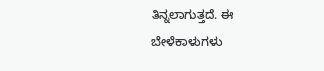ತಿನ್ನಲಾಗುತ್ತದೆ. ಈ ಬೇಳೆಕಾಳುಗಳು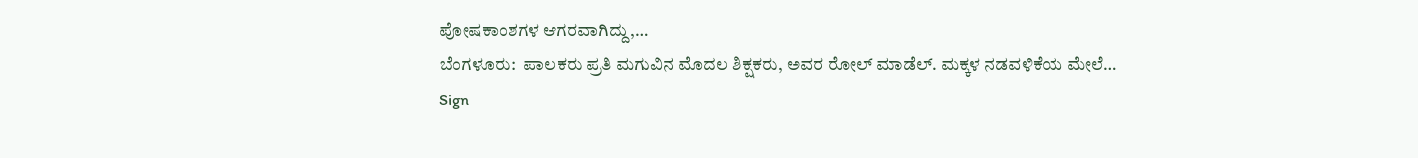ಪೋಷಕಾಂಶಗಳ ಆಗರವಾಗಿದ್ದು,…
ಬೆಂಗಳೂರು:  ಪಾಲಕರು ಪ್ರತಿ ಮಗುವಿನ ಮೊದಲ ಶಿಕ್ಷಕರು, ಅವರ ರೋಲ್ ಮಾಡೆಲ್. ಮಕ್ಕಳ ನಡವಳಿಕೆಯ ಮೇಲೆ…
Sign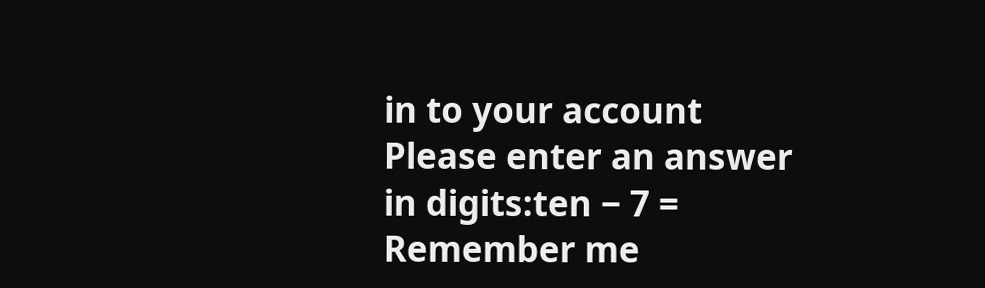in to your account
Please enter an answer in digits:ten − 7 =
Remember me